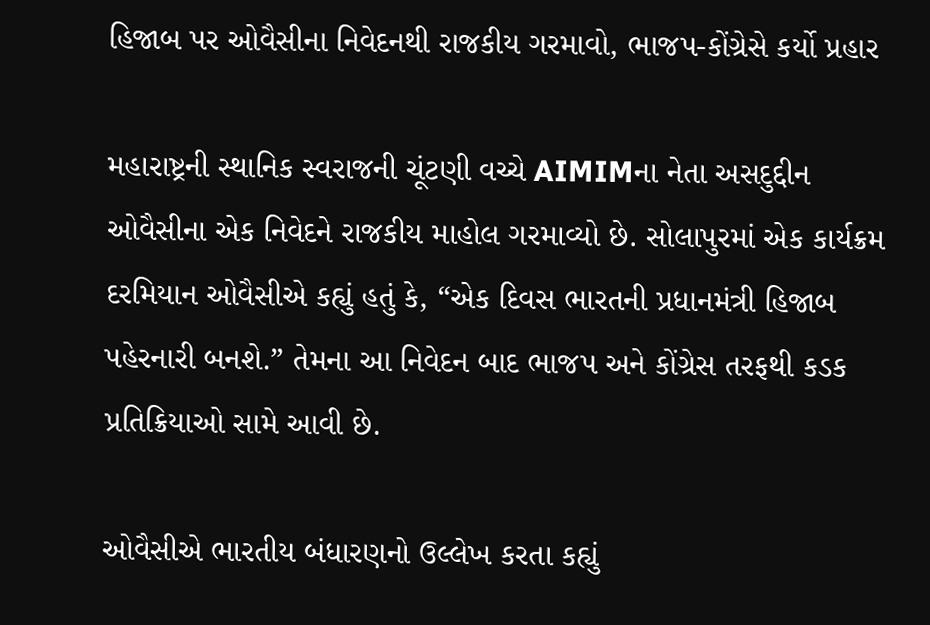હિજાબ પર ઓવૈસીના નિવેદનથી રાજકીય ગરમાવો, ભાજપ-કોંગ્રેસે કર્યો પ્રહાર

મહારાષ્ટ્રની સ્થાનિક સ્વરાજની ચૂંટણી વચ્ચે AIMIMના નેતા અસદુદ્દીન ઓવૈસીના એક નિવેદને રાજકીય માહોલ ગરમાવ્યો છે. સોલાપુરમાં એક કાર્યક્રમ દરમિયાન ઓવૈસીએ કહ્યું હતું કે, “એક દિવસ ભારતની પ્રધાનમંત્રી હિજાબ પહેરનારી બનશે.” તેમના આ નિવેદન બાદ ભાજપ અને કોંગ્રેસ તરફથી કડક પ્રતિક્રિયાઓ સામે આવી છે.

ઓવૈસીએ ભારતીય બંધારણનો ઉલ્લેખ કરતા કહ્યું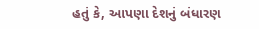હતું કે, આપણા દેશનું બંધારણ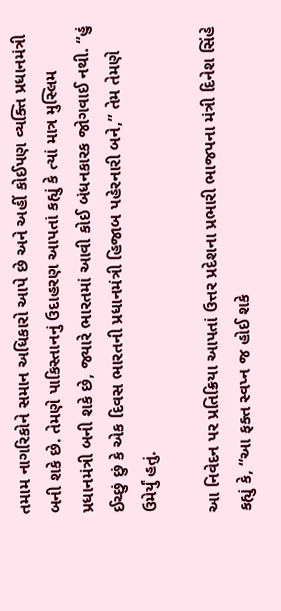તમામ નાગરિકોને સમાન અધિકારો આપે છે અને અહીં કોઈપણ વ્યક્તિ પ્રધાનમંત્રી બની શકે છે. તેમણે પાકિસ્તાનનું ઉદાહરણ આપતાં કહ્યું કે ત્યાં માત્ર મુસ્લિમ પ્રધાનમંત્રી બની શકે છે, જ્યારે ભારતમાં આવી કોઈ બંધનકારક જોગવાઈ નથી. “હું ઈચ્છું છું કે એક દિવસ ભારતની પ્રધાનમંત્રી હિજાબ પહેરનારી બને,” તેમ તેમણે ઉમેર્યું હતું.

આ નિવેદન પર પ્રતિક્રિયા આપતાં ઉત્તર પ્રદેશના પ્રભારી ભાજપના મંત્રી દિનેશ સિંહે કહ્યું કે, “આ ફક્ત સ્વપ્ન જ હોઈ શકે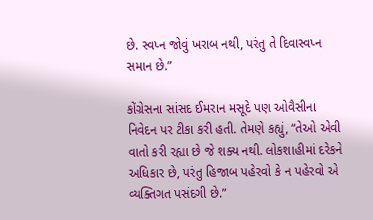છે. સ્વપ્ન જોવું ખરાબ નથી, પરંતુ તે દિવાસ્વપ્ન સમાન છે.”

કોંગ્રેસના સાંસદ ઈમરાન મસૂદે પણ ઓવૈસીના નિવેદન પર ટીકા કરી હતી. તેમણે કહ્યું, “તેઓ એવી વાતો કરી રહ્યા છે જે શક્ય નથી. લોકશાહીમાં દરેકને અધિકાર છે, પરંતુ હિજાબ પહેરવો કે ન પહેરવો એ વ્યક્તિગત પસંદગી છે.”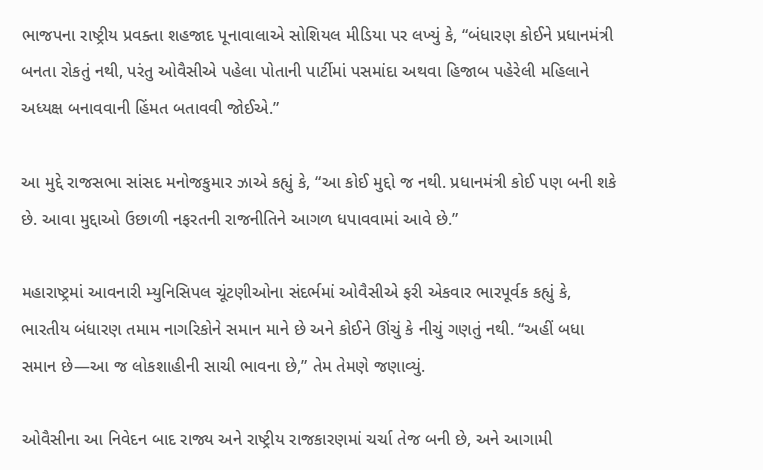ભાજપના રાષ્ટ્રીય પ્રવક્તા શહજાદ પૂનાવાલાએ સોશિયલ મીડિયા પર લખ્યું કે, “બંધારણ કોઈને પ્રધાનમંત્રી બનતા રોકતું નથી, પરંતુ ઓવૈસીએ પહેલા પોતાની પાર્ટીમાં પસમાંદા અથવા હિજાબ પહેરેલી મહિલાને અધ્યક્ષ બનાવવાની હિંમત બતાવવી જોઈએ.”

આ મુદ્દે રાજસભા સાંસદ મનોજકુમાર ઝાએ કહ્યું કે, “આ કોઈ મુદ્દો જ નથી. પ્રધાનમંત્રી કોઈ પણ બની શકે છે. આવા મુદ્દાઓ ઉછાળી નફરતની રાજનીતિને આગળ ધપાવવામાં આવે છે.”

મહારાષ્ટ્રમાં આવનારી મ્યુનિસિપલ ચૂંટણીઓના સંદર્ભમાં ઓવૈસીએ ફરી એકવાર ભારપૂર્વક કહ્યું કે, ભારતીય બંધારણ તમામ નાગરિકોને સમાન માને છે અને કોઈને ઊંચું કે નીચું ગણતું નથી. “અહીં બધા સમાન છે—આ જ લોકશાહીની સાચી ભાવના છે,” તેમ તેમણે જણાવ્યું.

ઓવૈસીના આ નિવેદન બાદ રાજ્ય અને રાષ્ટ્રીય રાજકારણમાં ચર્ચા તેજ બની છે, અને આગામી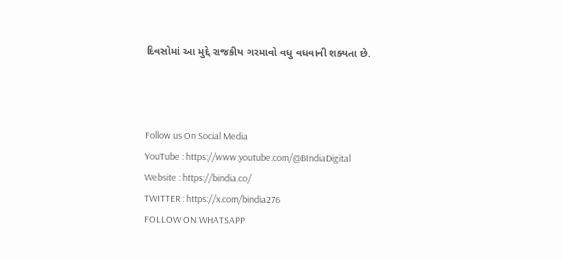દિવસોમાં આ મુદ્દે રાજકીય ગરમાવો વધુ વધવાની શક્યતા છે.



Follow us On Social Media
YouTube : https://www.youtube.com/@BIndiaDigital
Website : https://bindia.co/
TWITTER : https://x.com/bindia276
FOLLOW ON WHATSAPP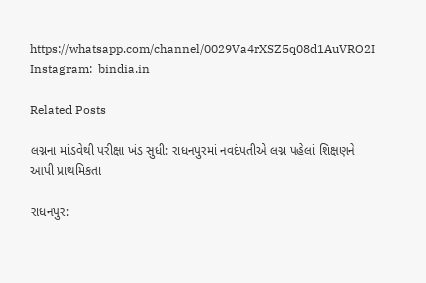https://whatsapp.com/channel/0029Va4rXSZ5q08d1AuVRO2I
Instagram:  bindia.in

Related Posts

લગ્નના માંડવેથી પરીક્ષા ખંડ સુધી: રાધનપુરમાં નવદંપતીએ લગ્ન પહેલાં શિક્ષણને આપી પ્રાથમિકતા

રાધનપુર: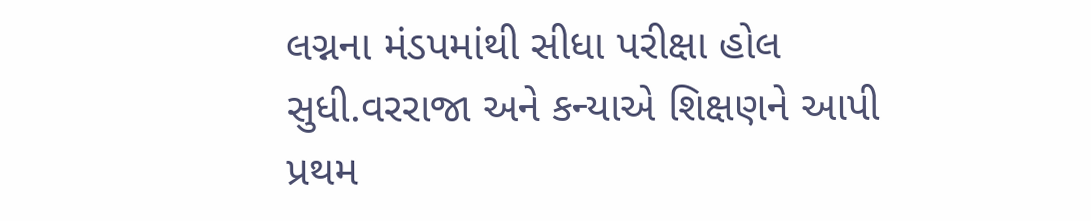લગ્નના મંડપમાંથી સીધા પરીક્ષા હોલ સુધી.વરરાજા અને કન્યાએ શિક્ષણને આપી પ્રથમ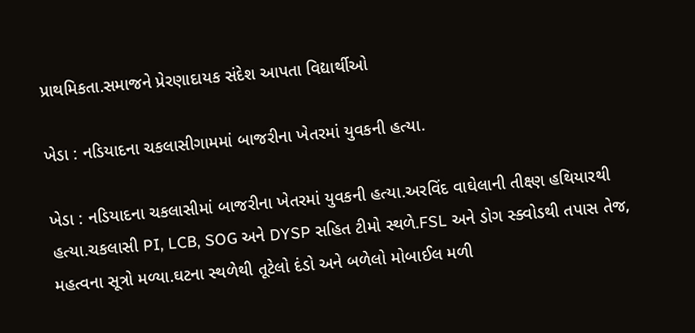પ્રાથમિકતા.સમાજને પ્રેરણાદાયક સંદેશ આપતા વિદ્યાર્થીઓ

ખેડા : નડિયાદના ચકલાસીગામમાં બાજરીના ખેતરમાં યુવકની હત્યા.

ખેડા : નડિયાદના ચકલાસીમાં બાજરીના ખેતરમાં યુવકની હત્યા.અરવિંદ વાઘેલાની તીક્ષ્ણ હથિયારથી હત્યા.ચકલાસી PI, LCB, SOG અને DYSP સહિત ટીમો સ્થળે.FSL અને ડોગ સ્ક્વોડથી તપાસ તેજ, મહત્વના સૂત્રો મળ્યા.ઘટના સ્થળેથી તૂટેલો દંડો અને બળેલો મોબાઈલ મળી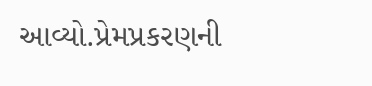આવ્યો.પ્રેમપ્રકરણની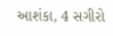આશંકા, 4 સગીરો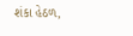શંકા હેઠળ,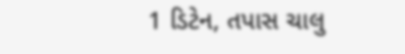1 ડિટેન, તપાસ ચાલુ